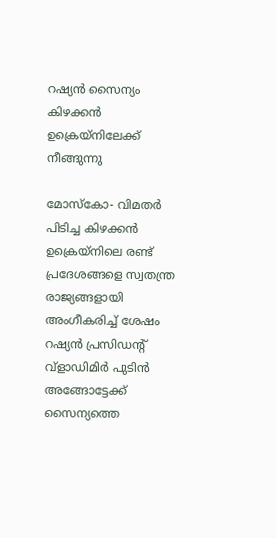റഷ്യന്‍ സൈന്യം കിഴക്കന്‍ ഉക്രെയ്‌നിലേക്ക് നീങ്ങുന്നു

മോസ്‌കോ- വിമതര്‍ പിടിച്ച കിഴക്കന്‍ ഉക്രെയ്നിലെ രണ്ട് പ്രദേശങ്ങളെ സ്വതന്ത്ര രാജ്യങ്ങളായി അംഗീകരിച്ച് ശേഷം റഷ്യന്‍ പ്രസിഡന്റ് വ്ളാഡിമിര്‍ പുടിന്‍ അങ്ങോട്ടേക്ക് സൈന്യത്തെ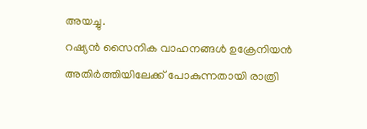അയച്ചു.
റഷ്യന്‍ സൈനിക വാഹനങ്ങള്‍ ഉക്രേനിയന്‍ അതിര്‍ത്തിയിലേക്ക് പോകുന്നതായി രാത്രി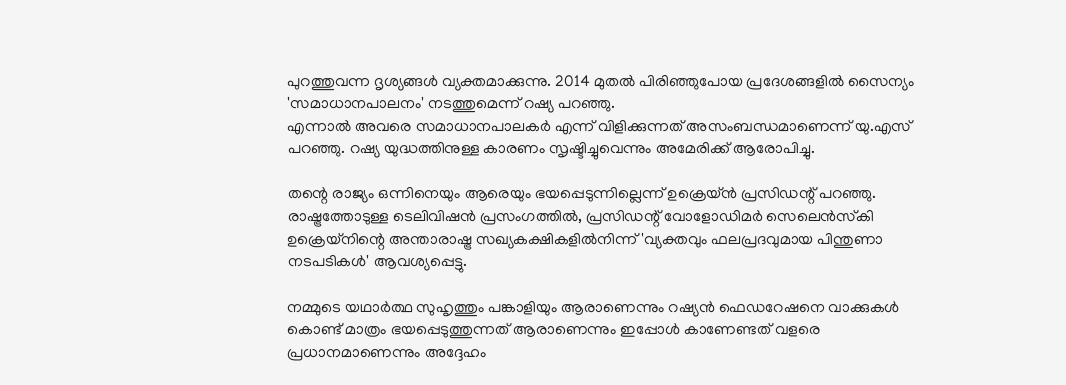പുറത്തുവന്ന ദൃശ്യങ്ങള്‍ വ്യക്തമാക്കുന്നു. 2014 മുതല്‍ പിരിഞ്ഞുപോയ പ്രദേശങ്ങളില്‍ സൈന്യം 'സമാധാനപാലനം' നടത്തുമെന്ന് റഷ്യ പറഞ്ഞു.
എന്നാല്‍ അവരെ സമാധാനപാലകര്‍ എന്ന് വിളിക്കുന്നത് അസംബന്ധമാണെന്ന് യു.എസ് പറഞ്ഞു. റഷ്യ യുദ്ധത്തിനുള്ള കാരണം സൃഷ്ടിച്ചുവെന്നും അമേരിക്ക് ആരോപിച്ചു.

തന്റെ രാജ്യം ഒന്നിനെയും ആരെയും ഭയപ്പെടുന്നില്ലെന്ന് ഉക്രെയ്ന്‍ പ്രസിഡന്റ് പറഞ്ഞു. രാഷ്ട്രത്തോടുള്ള ടെലിവിഷന്‍ പ്രസംഗത്തില്‍, പ്രസിഡന്റ് വോളോഡിമര്‍ സെലെന്‍സ്‌കി ഉക്രെയ്‌നിന്റെ അന്താരാഷ്ട്ര സഖ്യകക്ഷികളില്‍നിന്ന് 'വ്യക്തവും ഫലപ്രദവുമായ പിന്തുണാ നടപടികള്‍' ആവശ്യപ്പെട്ടു.

നമ്മുടെ യഥാര്‍ത്ഥ സുഹൃത്തും പങ്കാളിയും ആരാണെന്നും റഷ്യന്‍ ഫെഡറേഷനെ വാക്കുകള്‍ കൊണ്ട് മാത്രം ഭയപ്പെടുത്തുന്നത് ആരാണെന്നും ഇപ്പോള്‍ കാണേണ്ടത് വളരെ പ്രധാനമാണെന്നും അദ്ദേഹം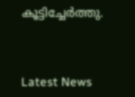കൂട്ടിച്ചേര്‍ത്തു.



Latest News